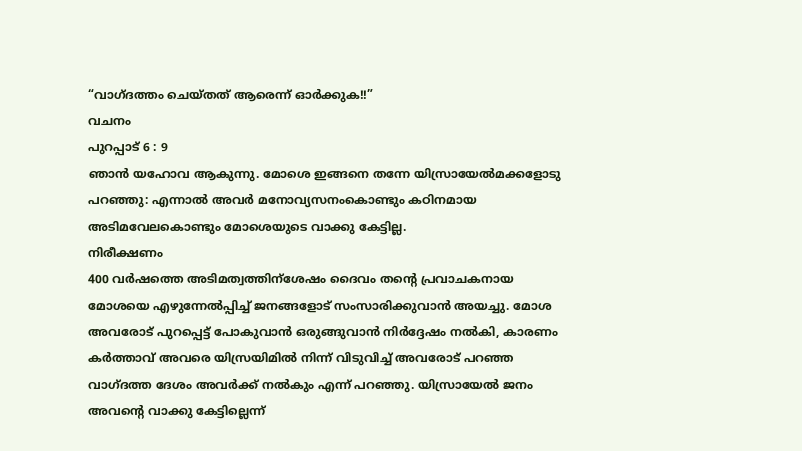“വാഗ്ദത്തം ചെയ്തത് ആരെന്ന് ഓർക്കുക!!”
വചനം
പുറപ്പാട് 6 : 9
ഞാൻ യഹോവ ആകുന്നു. മോശെ ഇങ്ങനെ തന്നേ യിസ്രായേൽമക്കളോടു പറഞ്ഞു: എന്നാൽ അവർ മനോവ്യസനംകൊണ്ടും കഠിനമായ അടിമവേലകൊണ്ടും മോശെയുടെ വാക്കു കേട്ടില്ല.
നിരീക്ഷണം
400 വർഷത്തെ അടിമത്വത്തിന്ശേഷം ദൈവം തന്റെ പ്രവാചകനായ മോശയെ എഴുന്നേൽപ്പിച്ച് ജനങ്ങളോട് സംസാരിക്കുവാൻ അയച്ചു. മോശ അവരോട് പുറപ്പെട്ട് പോകുവാൻ ഒരുങ്ങുവാൻ നിർദ്ദേഷം നൽകി, കാരണം കർത്താവ് അവരെ യിസ്രയിമിൽ നിന്ന് വിടുവിച്ച് അവരോട് പറഞ്ഞ വാഗ്ദത്ത ദേശം അവർക്ക് നൽകും എന്ന് പറഞ്ഞു. യിസ്രായേൽ ജനം അവന്റെ വാക്കു കേട്ടില്ലെന്ന്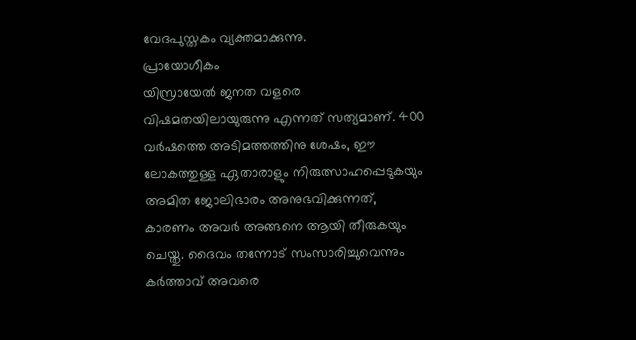വേദപുസ്തകം വ്യക്തമാക്കുന്നു.
പ്രായോഗീകം
യിസ്രായേൽ ജനത വളരെ വിഷമതയിലായുരുന്നു എന്നത് സത്യമാണ്. 400 വർഷത്തെ അടിമത്തത്തിനു ശേഷം, ഈ ലോകത്തുള്ള ഏതാരാളും നിരുത്സാഹപ്പെടുകയും അമിത ജോലിഭാരം അനുഭവിക്കുന്നത്, കാരണം അവർ അങ്ങനെ ആയി തീരുകയും ചെയ്തു. ദൈവം തന്നോട് സംസാരിച്ചുവെന്നും കർത്താവ് അവരെ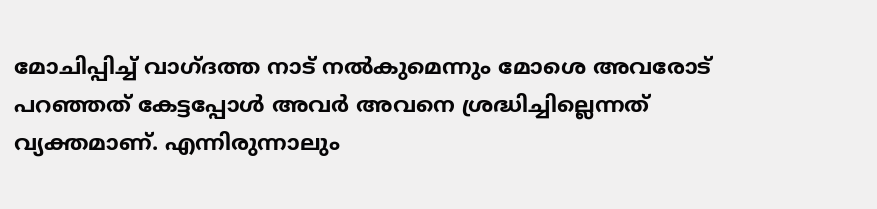മോചിപ്പിച്ച് വാഗ്ദത്ത നാട് നൽകുമെന്നും മോശെ അവരോട് പറഞ്ഞത് കേട്ടപ്പോൾ അവർ അവനെ ശ്രദ്ധിച്ചില്ലെന്നത് വ്യക്തമാണ്. എന്നിരുന്നാലും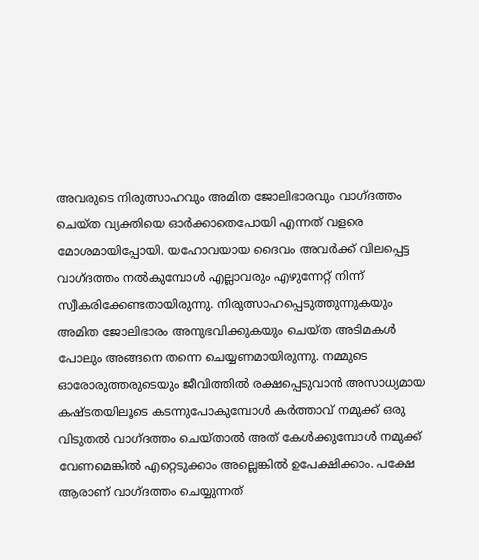അവരുടെ നിരുത്സാഹവും അമിത ജോലിഭാരവും വാഗ്ദത്തം ചെയ്ത വ്യക്തിയെ ഓർക്കാതെപോയി എന്നത് വളരെ മോശമായിപ്പോയി. യഹോവയായ ദൈവം അവർക്ക് വിലപ്പെട്ട വാഗ്ദത്തം നൽകുമ്പോൾ എല്ലാവരും എഴുന്നേറ്റ് നിന്ന് സ്വീകരിക്കേണ്ടതായിരുന്നു. നിരുത്സാഹപ്പെടുത്തുന്നുകയും അമിത ജോലിഭാരം അനുഭവിക്കുകയും ചെയ്ത അടിമകൾ പോലും അങ്ങനെ തന്നെ ചെയ്യണമായിരുന്നു. നമ്മുടെ ഓരോരുത്തരുടെയും ജീവിത്തിൽ രക്ഷപ്പെടുവാൻ അസാധ്യമായ കഷ്ടതയിലൂടെ കടന്നുപോകുമ്പോൾ കർത്താവ് നമുക്ക് ഒരു വിടുതൽ വാഗ്ദത്തം ചെയ്താൽ അത് കേൾക്കുമ്പോൾ നമുക്ക് വേണമെങ്കിൽ എറ്റെടുക്കാം അല്ലെങ്കിൽ ഉപേക്ഷിക്കാം. പക്ഷേ ആരാണ് വാഗ്ദത്തം ചെയ്യുന്നത്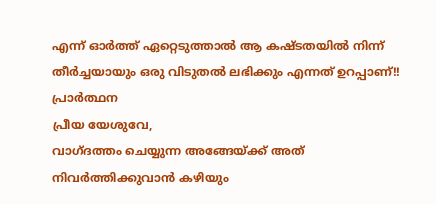എന്ന് ഓർത്ത് ഏറ്റെടുത്താൽ ആ കഷ്ടതയിൽ നിന്ന് തീർച്ചയായും ഒരു വിടുതൽ ലഭിക്കും എന്നത് ഉറപ്പാണ്!!
പ്രാർത്ഥന
പ്രീയ യേശുവേ,
വാഗ്ദത്തം ചെയ്യുന്ന അങ്ങേയ്ക്ക് അത് നിവർത്തിക്കുവാൻ കഴിയും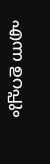എന്ന ഉറപ്പും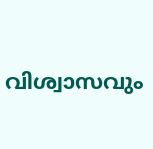വിശ്വാസവും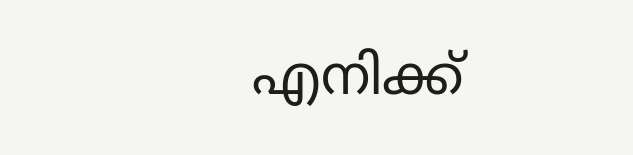എനിക്ക്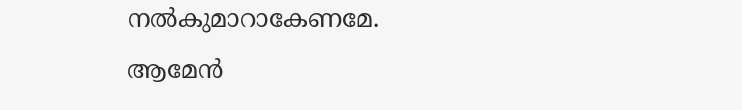നൽകുമാറാകേണമേ. ആമേൻ